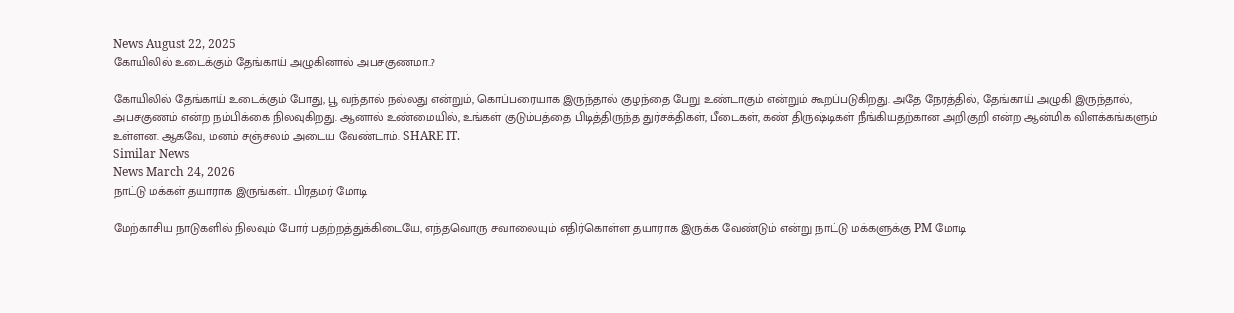News August 22, 2025
கோயிலில் உடைக்கும் தேங்காய் அழுகினால் அபசகுணமா..?

கோயிலில் தேங்காய் உடைக்கும் போது, பூ வந்தால் நல்லது என்றும், கொப்பரையாக இருந்தால் குழந்தை பேறு உண்டாகும் என்றும் கூறப்படுகிறது. அதே நேரத்தில், தேங்காய் அழுகி இருந்தால், அபசகுணம் என்ற நம்பிக்கை நிலவுகிறது. ஆனால் உண்மையில், உங்கள் குடும்பத்தை பிடித்திருந்த துர்சக்திகள், பீடைகள், கண் திருஷ்டிகள் நீங்கியதற்கான அறிகுறி என்ற ஆன்மிக விளக்கங்களும் உள்ளன. ஆகவே, மனம் சஞ்சலம் அடைய வேண்டாம். SHARE IT.
Similar News
News March 24, 2026
நாட்டு மக்கள் தயாராக இருங்கள்.. பிரதமர் மோடி

மேற்காசிய நாடுகளில் நிலவும் போர் பதற்றத்துக்கிடையே, எந்தவொரு சவாலையும் எதிர்கொள்ள தயாராக இருக்க வேண்டும் என்று நாட்டு மக்களுக்கு PM மோடி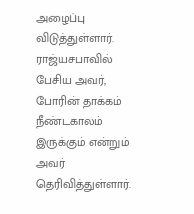அழைப்பு விடுத்துள்ளார். ராஜ்யசபாவில் பேசிய அவர், போரின் தாக்கம் நீண்டகாலம் இருக்கும் என்றும் அவர் தெரிவித்துள்ளார்.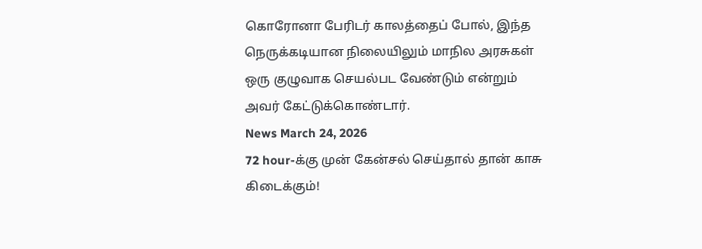கொரோனா பேரிடர் காலத்தைப் போல், இந்த நெருக்கடியான நிலையிலும் மாநில அரசுகள் ஒரு குழுவாக செயல்பட வேண்டும் என்றும் அவர் கேட்டுக்கொண்டார்.
News March 24, 2026
72 hour-க்கு முன் கேன்சல் செய்தால் தான் காசு கிடைக்கும்!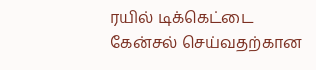ரயில் டிக்கெட்டை கேன்சல் செய்வதற்கான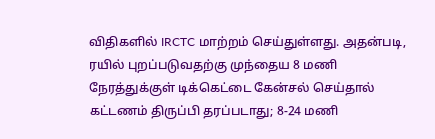விதிகளில் IRCTC மாற்றம் செய்துள்ளது. அதன்படி, ரயில் புறப்படுவதற்கு முந்தைய 8 மணி நேரத்துக்குள் டிக்கெட்டை கேன்சல் செய்தால் கட்டணம் திருப்பி தரப்படாது; 8-24 மணி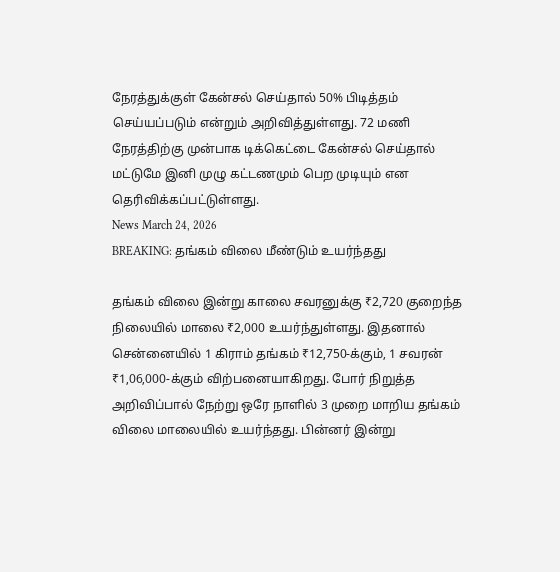நேரத்துக்குள் கேன்சல் செய்தால் 50% பிடித்தம் செய்யப்படும் என்றும் அறிவித்துள்ளது. 72 மணி நேரத்திற்கு முன்பாக டிக்கெட்டை கேன்சல் செய்தால் மட்டுமே இனி முழு கட்டணமும் பெற முடியும் என தெரிவிக்கப்பட்டுள்ளது.
News March 24, 2026
BREAKING: தங்கம் விலை மீண்டும் உயர்ந்தது

தங்கம் விலை இன்று காலை சவரனுக்கு ₹2,720 குறைந்த நிலையில் மாலை ₹2,000 உயர்ந்துள்ளது. இதனால் சென்னையில் 1 கிராம் தங்கம் ₹12,750-க்கும், 1 சவரன் ₹1,06,000-க்கும் விற்பனையாகிறது. போர் நிறுத்த அறிவிப்பால் நேற்று ஒரே நாளில் 3 முறை மாறிய தங்கம் விலை மாலையில் உயர்ந்தது. பின்னர் இன்று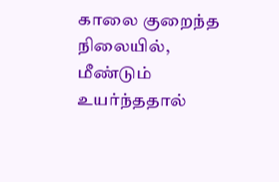காலை குறைந்த நிலையில், மீண்டும் உயர்ந்ததால்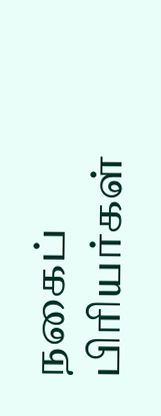நகைப் பிரியர்கள்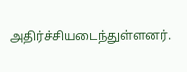அதிர்ச்சியடைந்துள்ளனர்.